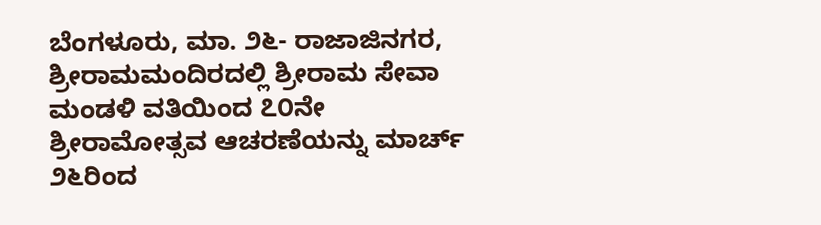ಬೆಂಗಳೂರು, ಮಾ. ೨೬- ರಾಜಾಜಿನಗರ, ಶ್ರೀರಾಮಮಂದಿರದಲ್ಲಿ ಶ್ರೀರಾಮ ಸೇವಾ ಮಂಡಳಿ ವತಿಯಿಂದ ೭೦ನೇ ಶ್ರೀರಾಮೋತ್ಸವ ಆಚರಣೆಯನ್ನು ಮಾರ್ಚ್ ೨೬ರಿಂದ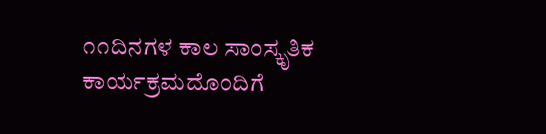೧೧ದಿನಗಳ ಕಾಲ ಸಾಂಸ್ಕೃತಿಕ ಕಾರ್ಯಕ್ರಮದೊಂದಿಗೆ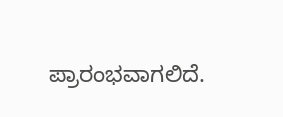ಪ್ರಾರಂಭವಾಗಲಿದೆ.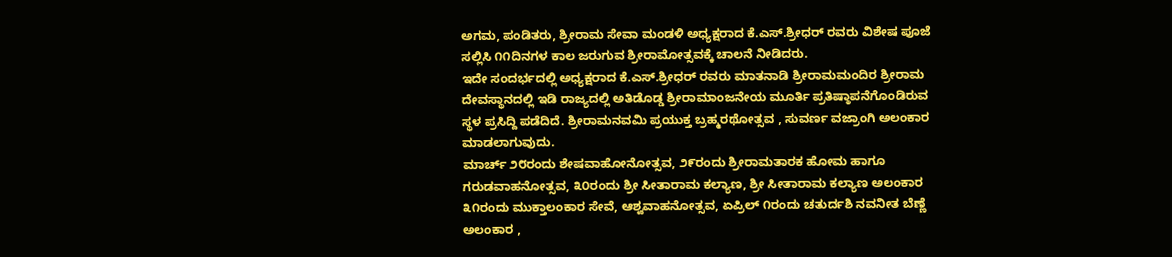ಅಗಮ, ಪಂಡಿತರು, ಶ್ರೀರಾಮ ಸೇವಾ ಮಂಡಳಿ ಅಧ್ಯಕ್ಷರಾದ ಕೆ.ಎಸ್.ಶ್ರೀಧರ್ ರವರು ವಿಶೇಷ ಪೂಜೆ ಸಲ್ಲಿಸಿ ೧೧ದಿನಗಳ ಕಾಲ ಜರುಗುವ ಶ್ರೀರಾಮೋತ್ಸವಕ್ಕೆ ಚಾಲನೆ ನೀಡಿದರು.
ಇದೇ ಸಂದರ್ಭದಲ್ಲಿ ಅಧ್ಯಕ್ಷರಾದ ಕೆ.ಎಸ್.ಶ್ರೀಧರ್ ರವರು ಮಾತನಾಡಿ ಶ್ರೀರಾಮಮಂದಿರ ಶ್ರೀರಾಮ ದೇವಸ್ಥಾನದಲ್ಲಿ ಇಡಿ ರಾಜ್ಯದಲ್ಲಿ ಅತಿಡೊಡ್ಡ ಶ್ರೀರಾಮಾಂಜನೇಯ ಮೂರ್ತಿ ಪ್ರತಿಷ್ಠಾಪನೆಗೊಂಡಿರುವ ಸ್ಥಳ ಪ್ರಸಿದ್ದಿ ಪಡೆದಿದೆ. ಶ್ರೀರಾಮನವಮಿ ಪ್ರಯುಕ್ತ ಬ್ರಹ್ಮರಥೋತ್ಸವ , ಸುವರ್ಣ ವಜ್ರಾಂಗಿ ಅಲಂಕಾರ ಮಾಡಲಾಗುವುದು.
ಮಾರ್ಚ್ ೨೮ರಂದು ಶೇಷವಾಹೋನೋತ್ಸವ, ೨೯ರಂದು ಶ್ರೀರಾಮತಾರಕ ಹೋಮ ಹಾಗೂ ಗರುಡವಾಹನೋತ್ಸವ, ೩೦ರಂದು ಶ್ರೀ ಸೀತಾರಾಮ ಕಲ್ಯಾಣ, ಶ್ರೀ ಸೀತಾರಾಮ ಕಲ್ಯಾಣ ಅಲಂಕಾರ ೩೧ರಂದು ಮುಕ್ತಾಲಂಕಾರ ಸೇವೆ, ಆಶ್ವವಾಹನೋತ್ಸವ, ಏಪ್ರಿಲ್ ೧ರಂದು ಚತುರ್ದಶಿ ನವನೀತ ಬೆಣ್ಣೆ ಅಲಂಕಾರ ,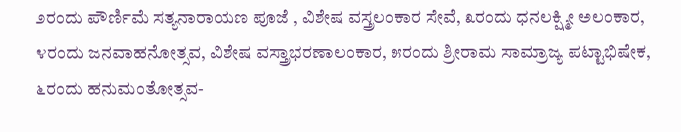೨ರಂದು ಪೌರ್ಣಿಮೆ ಸತ್ಯನಾರಾಯಣ ಪೂಜೆ , ವಿಶೇಷ ವಸ್ತ್ರಲಂಕಾರ ಸೇವೆ, ೩ರಂದು ಧನಲಕ್ಷ್ಮೀ ಅಲಂಕಾರ, ೪ರಂದು ಜನವಾಹನೋತ್ಸವ, ವಿಶೇಷ ವಸ್ತ್ರಾಭರಣಾಲಂಕಾರ, ೫ರಂದು ಶ್ರೀರಾಮ ಸಾಮ್ರಾಜ್ಯ ಪಟ್ಟಾಭಿಷೇಕ, ೬ರಂದು ಹನುಮಂತೋತ್ಸವ-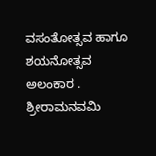ವಸಂತೋತ್ಸವ ಹಾಗೂ ಶಯನೋತ್ಸವ ಅಲಂಕಾರ .
ಶ್ರೀರಾಮನವಮಿ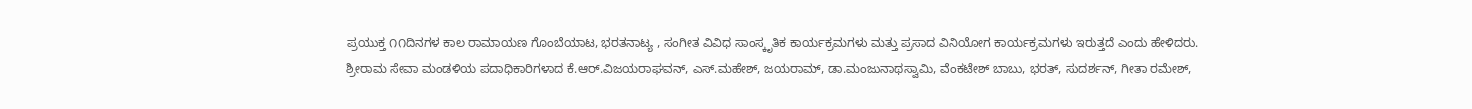ಪ್ರಯುಕ್ತ ೧೧ದಿನಗಳ ಕಾಲ ರಾಮಾಯಣ ಗೊಂಬೆಯಾಟ, ಭರತನಾಟ್ಯ , ಸಂಗೀತ ವಿವಿಧ ಸಾಂಸ್ಕೃತಿಕ ಕಾರ್ಯಕ್ರಮಗಳು ಮತ್ತು ಪ್ರಸಾದ ವಿನಿಯೋಗ ಕಾರ್ಯಕ್ರಮಗಳು ಇರುತ್ತದೆ ಎಂದು ಹೇಳಿದರು.
ಶ್ರೀರಾಮ ಸೇವಾ ಮಂಡಳಿಯ ಪದಾಧಿಕಾರಿಗಳಾದ ಕೆ.ಆರ್.ವಿಜಯರಾಘವನ್, ಎಸ್.ಮಹೇಶ್, ಜಯರಾಮ್, ಡಾ.ಮಂಜುನಾಥಸ್ವಾಮಿ, ವೆಂಕಟೇಶ್ ಬಾಬು, ಭರತ್, ಸುದರ್ಶನ್, ಗೀತಾ ರಮೇಶ್,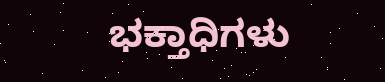ಭಕ್ತಾಧಿಗಳು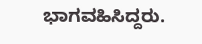ಭಾಗವಹಿಸಿದ್ದರು.